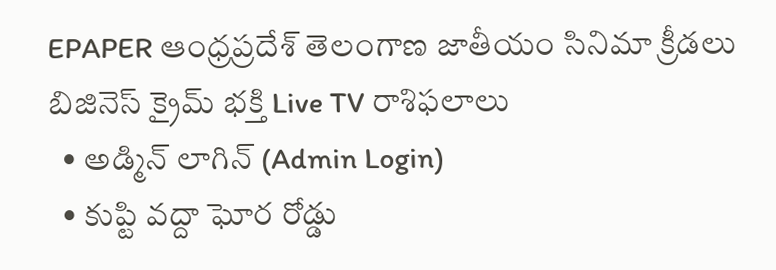EPAPER ఆంధ్రప్రదేశ్ తెలంగాణ జాతీయం సినిమా క్రీడలు బిజినెస్ క్రైమ్ భక్తి Live TV రాశిఫలాలు
  • అడ్మిన్ లాగిన్ (Admin Login)
  • కుప్టి వద్దా ఘోర రోడ్డు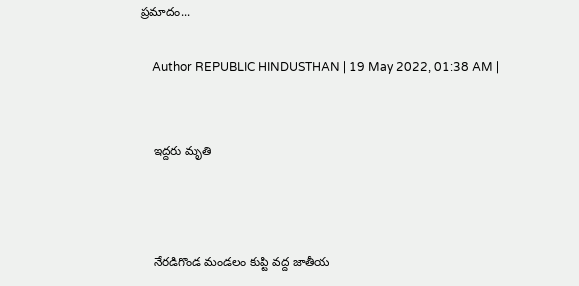ప్రమాదం...

    Author REPUBLIC HINDUSTHAN | 19 May 2022, 01:38 AM |


    ఇద్దరు మృతి



    నేరడిగొండ మండలం కుప్టి వద్ద జాతీయ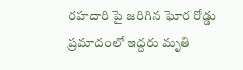రహదారి పై జరిగిన ఘోర రోడ్డు ప్రమాదంలో ఇద్దరు మృతి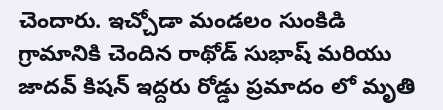చెందారు. ఇచ్చోడా మండలం సుంకిడి గ్రామానికి చెందిన రాథోడ్ సుభాష్ మరియు జాదవ్ కిషన్ ఇద్దరు రోడ్డు ప్రమాదం లో మృతి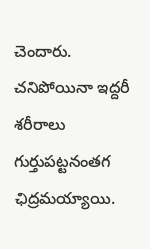చెందారు. చనిపోయినా ఇద్దరీ శరీరాలు గుర్తుపట్టనంతగ ఛిద్రమయ్యాయి.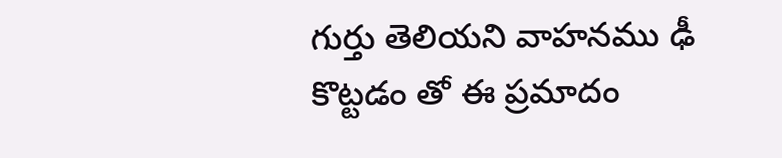గుర్తు తెలియని వాహనము ఢీ కొట్టడం తో ఈ ప్రమాదం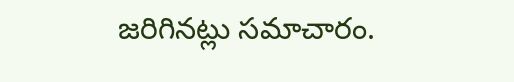జరిగినట్లు సమాచారం.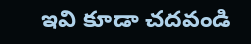ఇవి కూడా చదవండి